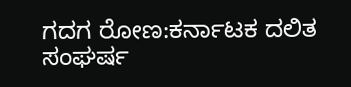ಗದಗ ರೋಣ:ಕರ್ನಾಟಕ ದಲಿತ ಸಂಘರ್ಷ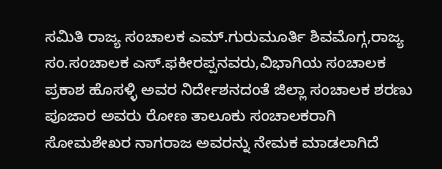ಸಮಿತಿ ರಾಜ್ಯ ಸಂಚಾಲಕ ಎಮ್.ಗುರುಮೂರ್ತಿ ಶಿವಮೊಗ್ಗ,ರಾಜ್ಯ ಸಂ.ಸಂಚಾಲಕ ಎಸ್.ಫಕೀರಪ್ಪನವರು,ವಿಭಾಗಿಯ ಸಂಚಾಲಕ ಪ್ರಕಾಶ ಹೊಸಳ್ಳಿ ಅವರ ನಿರ್ದೇಶನದಂತೆ ಜಿಲ್ಲಾ ಸಂಚಾಲಕ ಶರಣು ಪೂಜಾರ ಅವರು ರೋಣ ತಾಲೂಕು ಸಂಚಾಲಕರಾಗಿ ಸೋಮಶೇಖರ ನಾಗರಾಜ ಅವರನ್ನು ನೇಮಕ ಮಾಡಲಾಗಿದೆ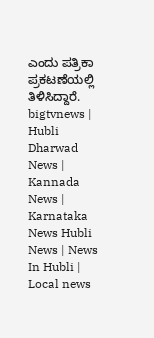ಎಂದು ಪತ್ರಿಕಾ ಪ್ರಕಟಣೆಯಲ್ಲಿ ತಿಳಿಸಿದ್ದಾರೆ.
bigtvnews | Hubli Dharwad News | Kannada News | Karnataka News Hubli News | News In Hubli | Local news